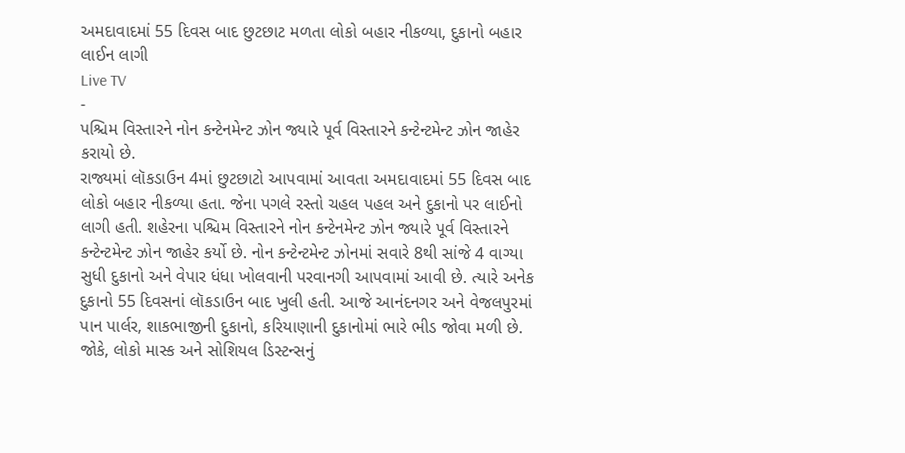અમદાવાદમાં 55 દિવસ બાદ છુટછાટ મળતા લોકો બહાર નીકળ્યા, દુકાનો બહાર લાઈન લાગી
Live TV
-
પશ્ચિમ વિસ્તારને નોન કન્ટેનમેન્ટ ઝોન જ્યારે પૂર્વ વિસ્તારને કન્ટેન્ટમેન્ટ ઝોન જાહેર કરાયો છે.
રાજ્યમાં લૉકડાઉન 4માં છુટછાટો આપવામાં આવતા અમદાવાદમાં 55 દિવસ બાદ લોકો બહાર નીકળ્યા હતા. જેના પગલે રસ્તો ચહલ પહલ અને દુકાનો પર લાઈનો લાગી હતી. શહેરના પશ્ચિમ વિસ્તારને નોન કન્ટેનમેન્ટ ઝોન જ્યારે પૂર્વ વિસ્તારને કન્ટેન્ટમેન્ટ ઝોન જાહેર કર્યો છે. નોન કન્ટેન્ટમેન્ટ ઝોનમાં સવારે 8થી સાંજે 4 વાગ્યા સુધી દુકાનો અને વેપાર ધંધા ખોલવાની પરવાનગી આપવામાં આવી છે. ત્યારે અનેક દુકાનો 55 દિવસનાં લૉકડાઉન બાદ ખુલી હતી. આજે આનંદનગર અને વેજલપુરમાં પાન પાર્લર, શાકભાજીની દુકાનો, કરિયાણાની દુકાનોમાં ભારે ભીડ જોવા મળી છે. જોકે, લોકો માસ્ક અને સોશિયલ ડિસ્ટન્સનું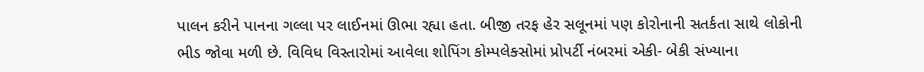પાલન કરીને પાનના ગલ્લા પર લાઈનમાં ઊભા રહ્યા હતા. બીજી તરફ હેર સલૂનમાં પણ કોરોનાની સતર્કતા સાથે લોકોની ભીડ જોવા મળી છે. વિવિધ વિસ્તારોમાં આવેલા શોપિંગ કોમ્પલેક્સોમાં પ્રોપર્ટી નંબરમાં એકી- બેકી સંખ્યાના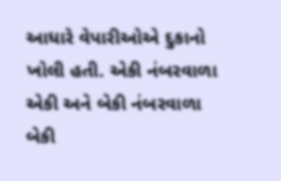આધારે વેપારીઓએ દુકાનો ખોલી હતી. એકી નંબરવાળા એકી અને બેકી નંબરવાળા બેકી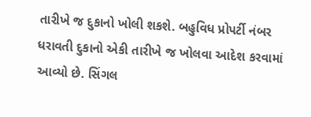તારીખે જ દુકાનો ખોલી શકશે. બહુવિધ પ્રોપર્ટી નંબર ધરાવતી દુકાનો એકી તારીખે જ ખોલવા આદેશ કરવામાં આવ્યો છે. સિંગલ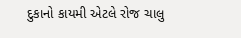દુકાનો કાયમી એટલે રોજ ચાલુ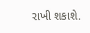રાખી શકાશે.